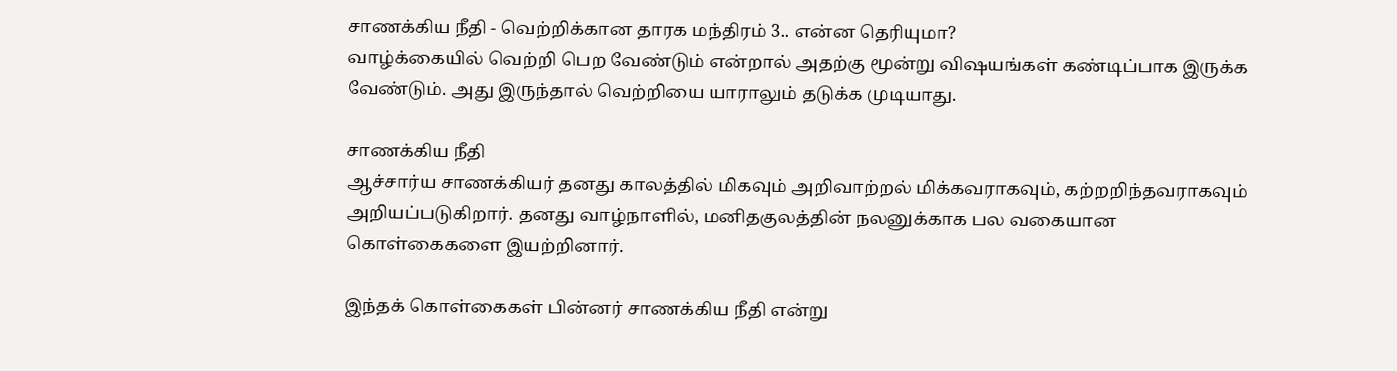சாணக்கிய நீதி - வெற்றிக்கான தாரக மந்திரம் 3.. என்ன தெரியுமா?
வாழ்க்கையில் வெற்றி பெற வேண்டும் என்றால் அதற்கு மூன்று விஷயங்கள் கண்டிப்பாக இருக்க வேண்டும். அது இருந்தால் வெற்றியை யாராலும் தடுக்க முடியாது.

சாணக்கிய நீதி
ஆச்சார்ய சாணக்கியர் தனது காலத்தில் மிகவும் அறிவாற்றல் மிக்கவராகவும், கற்றறிந்தவராகவும் அறியப்படுகிறார். தனது வாழ்நாளில், மனிதகுலத்தின் நலனுக்காக பல வகையான கொள்கைகளை இயற்றினார்.

இந்தக் கொள்கைகள் பின்னர் சாணக்கிய நீதி என்று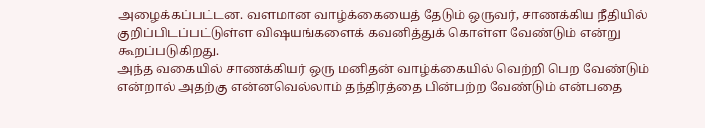அழைக்கப்பட்டன. வளமான வாழ்க்கையைத் தேடும் ஒருவர், சாணக்கிய நீதியில் குறிப்பிடப்பட்டுள்ள விஷயங்களைக் கவனித்துக் கொள்ள வேண்டும் என்று கூறப்படுகிறது.
அந்த வகையில் சாணக்கியர் ஒரு மனிதன் வாழ்க்கையில் வெற்றி பெற வேண்டும் என்றால் அதற்கு என்னவெல்லாம் தந்திரத்தை பின்பற்ற வேண்டும் என்பதை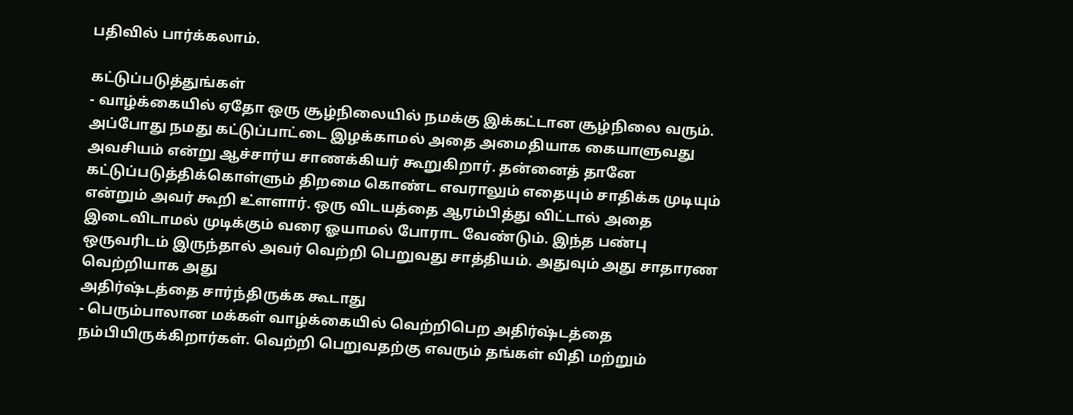பதிவில் பார்க்கலாம்.

கட்டுப்படுத்துங்கள்
- வாழ்க்கையில் ஏதோ ஒரு சூழ்நிலையில் நமக்கு இக்கட்டான சூழ்நிலை வரும். அப்போது நமது கட்டுப்பாட்டை இழக்காமல் அதை அமைதியாக கையாளுவது அவசியம் என்று ஆச்சார்ய சாணக்கியர் கூறுகிறார். தன்னைத் தானே கட்டுப்படுத்திக்கொள்ளும் திறமை கொண்ட எவராலும் எதையும் சாதிக்க முடியும் என்றும் அவர் கூறி உ்ளளார். ஒரு விடயத்தை ஆரம்பித்து விட்டால் அதை இடைவிடாமல் முடிக்கும் வரை ஓயாமல் போராட வேண்டும். இந்த பண்பு ஒருவரிடம் இருந்தால் அவர் வெற்றி பெறுவது சாத்தியம். அதுவும் அது சாதாரண வெற்றியாக அது
அதிர்ஷ்டத்தை சார்ந்திருக்க கூடாது
- பெரும்பாலான மக்கள் வாழ்க்கையில் வெற்றிபெற அதிர்ஷ்டத்தை நம்பியிருக்கிறார்கள். வெற்றி பெறுவதற்கு எவரும் தங்கள் விதி மற்றும்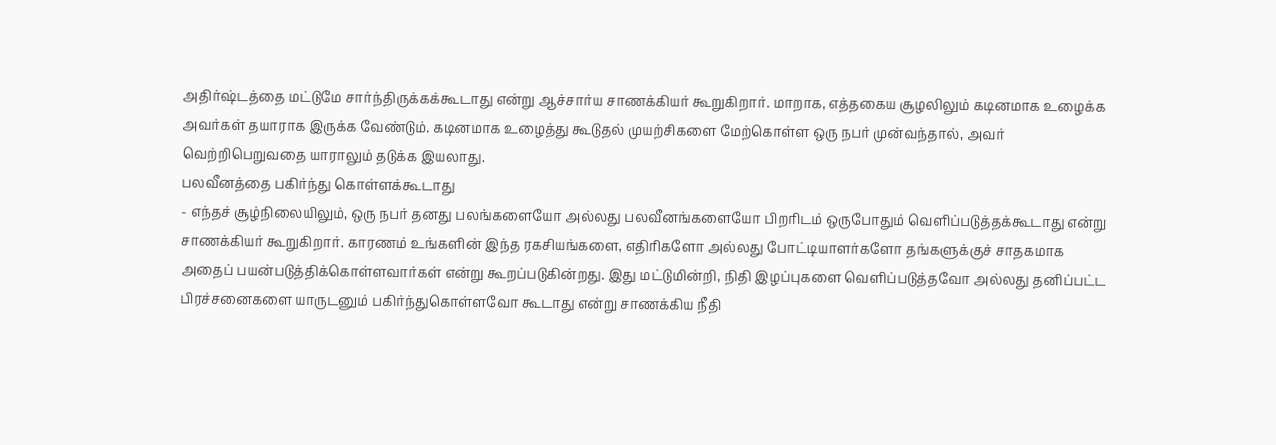அதிர்ஷ்டத்தை மட்டுமே சார்ந்திருக்கக்கூடாது என்று ஆச்சார்ய சாணக்கியர் கூறுகிறார். மாறாக, எத்தகைய சூழலிலும் கடினமாக உழைக்க அவர்கள் தயாராக இருக்க வேண்டும். கடினமாக உழைத்து கூடுதல் முயற்சிகளை மேற்கொள்ள ஒரு நபர் முன்வந்தால், அவர் வெற்றிபெறுவதை யாராலும் தடுக்க இயலாது.
பலவீனத்தை பகிர்ந்து கொள்ளக்கூடாது
- எந்தச் சூழ்நிலையிலும், ஒரு நபர் தனது பலங்களையோ அல்லது பலவீனங்களையோ பிறரிடம் ஒருபோதும் வெளிப்படுத்தக்கூடாது என்று சாணக்கியர் கூறுகிறார். காரணம் உங்களின் இந்த ரகசியங்களை, எதிரிகளோ அல்லது போட்டியாளர்களோ தங்களுக்குச் சாதகமாக அதைப் பயன்படுத்திக்கொள்ளவார்கள் என்று கூறப்படுகின்றது. இது மட்டுமின்றி, நிதி இழப்புகளை வெளிப்படுத்தவோ அல்லது தனிப்பட்ட பிரச்சனைகளை யாருடனும் பகிர்ந்துகொள்ளவோ கூடாது என்று சாணக்கிய நீதி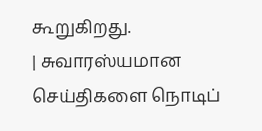கூறுகிறது.
| சுவாரஸ்யமான செய்திகளை நொடிப்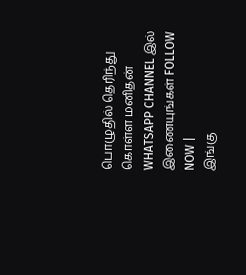பொழுதில் தெரிந்து கொள்ள மனிதன் WHATSAPP CHANNEL இல் இணையுங்கள் FOLLOW NOW |
இங்கு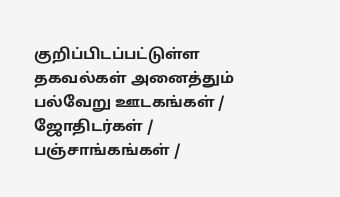குறிப்பிடப்பட்டுள்ள தகவல்கள் அனைத்தும் பல்வேறு ஊடகங்கள் / ஜோதிடர்கள் / பஞ்சாங்கங்கள் /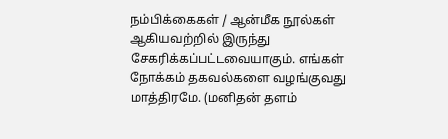நம்பிக்கைகள் / ஆன்மீக நூல்கள் ஆகியவற்றில் இருந்து சேகரிக்கப்பட்டவையாகும். எங்கள் நோக்கம் தகவல்களை வழங்குவது மாத்திரமே. (மனிதன் தளம்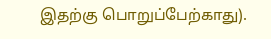இதற்கு பொறுப்பேற்காது).